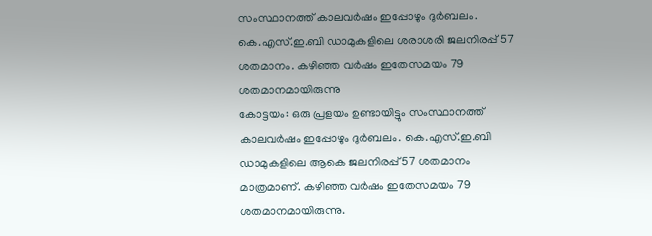സംസ്ഥാനത്ത് കാലവർഷം ഇപ്പോഴും ദുർബലം. കെ.എസ്.ഇ.ബി ഡാമുകളിലെ ശരാശരി ജലനിരപ്പ് 57 ശതമാനം. കഴിഞ്ഞ വർഷം ഇതേസമയം 79 ശതമാനമായിരുന്നു
കോട്ടയം: ഒരു പ്രളയം ഉണ്ടായിട്ടും സംസ്ഥാനത്ത് കാലവർഷം ഇപ്പോഴും ദുർബലം. കെ.എസ്.ഇ.ബി ഡാമുകളിലെ ആകെ ജലനിരപ്പ് 57 ശതമാനം മാത്രമാണ്. കഴിഞ്ഞ വർഷം ഇതേസമയം 79 ശതമാനമായിരുന്നു.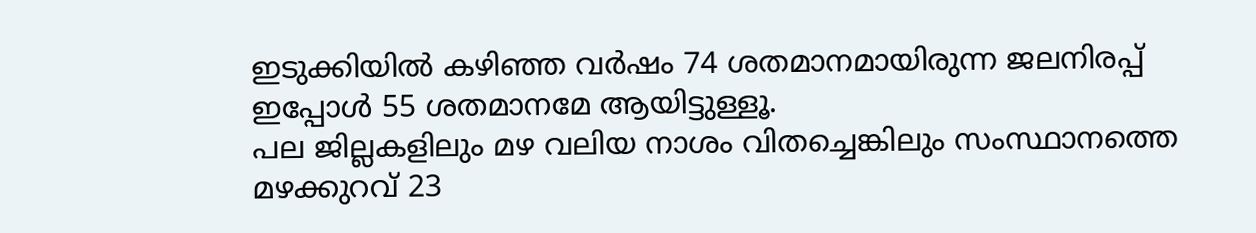ഇടുക്കിയിൽ കഴിഞ്ഞ വർഷം 74 ശതമാനമായിരുന്ന ജലനിരപ്പ് ഇപ്പോൾ 55 ശതമാനമേ ആയിട്ടുള്ളൂ.
പല ജില്ലകളിലും മഴ വലിയ നാശം വിതച്ചെങ്കിലും സംസ്ഥാനത്തെ മഴക്കുറവ് 23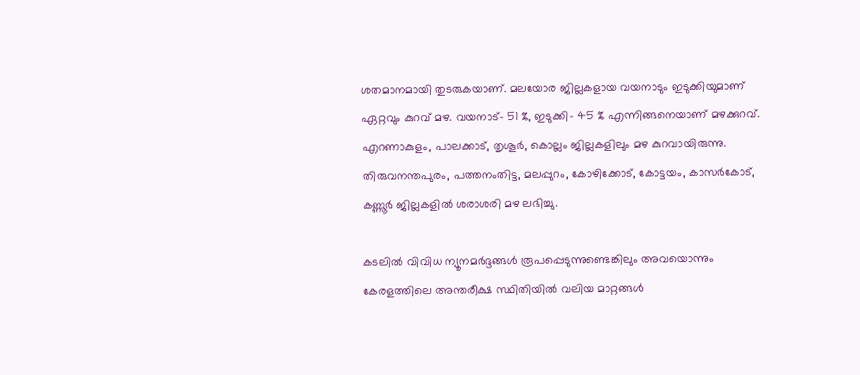ശതമാനമായി തുടരുകയാണ്. മലയോര ജില്ലകളായ വയനാടും ഇടുക്കിയുമാണ് ഏറ്റവും കുറവ് മഴ. വയനാട്- 51 %, ഇടുക്കി- 45 % എന്നിങ്ങനെയാണ് മഴക്കുറവ്.
എറണാകുളം, പാലക്കാട്, തൃശൂർ, കൊല്ലം ജില്ലകളിലും മഴ കുറവായിരുന്നു. തിരുവനന്തപുരം, പത്തനംതിട്ട, മലപ്പുറം, കോഴിക്കോട്, കോട്ടയം, കാസർകോട്, കണ്ണൂർ ജില്ലകളിൽ ശരാശരി മഴ ലഭിച്ചു.

കടലിൽ വിവിധ ന്യൂനമർദ്ദങ്ങൾ രൂപപ്പെടുന്നുണ്ടെങ്കിലും അവയൊന്നും കേരളത്തിലെ അന്തരീക്ഷ സ്ഥിതിയിൽ വലിയ മാറ്റങ്ങൾ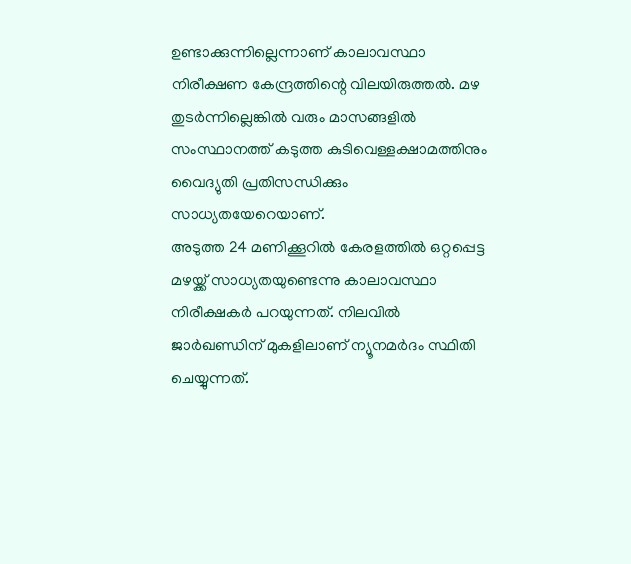ഉണ്ടാക്കുന്നില്ലെന്നാണ് കാലാവസ്ഥാ നിരീക്ഷണ കേന്ദ്രത്തിന്റെ വിലയിരുത്തൽ. മഴ തുടർന്നില്ലെങ്കിൽ വരും മാസങ്ങളിൽ സംസ്ഥാനത്ത് കടുത്ത കുടിവെള്ളക്ഷാമത്തിനും വൈദ്യുതി പ്രതിസന്ധിക്കും സാധ്യതയേറെയാണ്.
അടുത്ത 24 മണിക്കൂറിൽ കേരളത്തിൽ ഒറ്റപ്പെട്ട മഴയ്ക്ക് സാധ്യതയുണ്ടെന്നു കാലാവസ്ഥാ നിരീക്ഷകർ പറയുന്നത്. നിലവിൽ ജാർഖണ്ഡിന് മുകളിലാണ് ന്യൂനമർദം സ്ഥിതി ചെയ്യുന്നത്.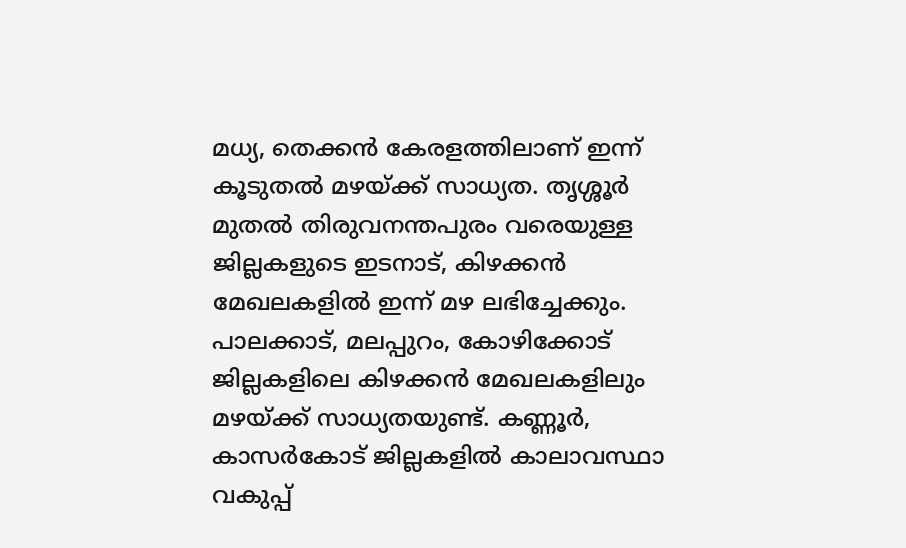മധ്യ, തെക്കൻ കേരളത്തിലാണ് ഇന്ന് കൂടുതൽ മഴയ്ക്ക് സാധ്യത. തൃശ്ശൂർ മുതൽ തിരുവനന്തപുരം വരെയുള്ള ജില്ലകളുടെ ഇടനാട്, കിഴക്കൻ മേഖലകളിൽ ഇന്ന് മഴ ലഭിച്ചേക്കും.
പാലക്കാട്, മലപ്പുറം, കോഴിക്കോട് ജില്ലകളിലെ കിഴക്കൻ മേഖലകളിലും മഴയ്ക്ക് സാധ്യതയുണ്ട്. കണ്ണൂർ, കാസർകോട് ജില്ലകളിൽ കാലാവസ്ഥാ വകുപ്പ്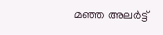മഞ്ഞ അലർട്ട്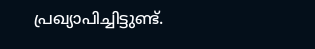പ്രഖ്യാപിച്ചിട്ടുണ്ട്.